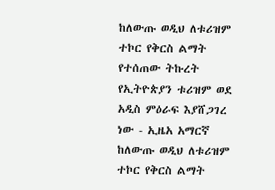ከለውጡ ወዲህ ለቱሪዝም ተኮር የቅርስ ልማት የተሰጠው ትኩረት የኢትዮጵያን ቱሪዝም ወደ አዲስ ምዕራፍ እያሸጋገረ ነው - ኢዜአ አማርኛ
ከለውጡ ወዲህ ለቱሪዝም ተኮር የቅርስ ልማት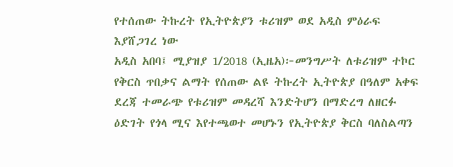የተሰጠው ትኩረት የኢትዮጵያን ቱሪዝም ወደ አዲስ ምዕራፍ እያሸጋገረ ነው
አዲስ አበባ፤ ሚያዝያ 1/2018 (ኢዜአ)፦መንግሥት ለቱሪዝም ተኮር የቅርስ ጥበቃና ልማት የሰጠው ልዩ ትኩረት ኢትዮጵያ በዓለም አቀፍ ደረጃ ተመራጭ የቱሪዝም መዳረሻ እንድትሆን በማድረግ ለዘርፉ ዕድገት የጎላ ሚና እየተጫወተ መሆኑን የኢትዮጵያ ቅርስ ባለስልጣን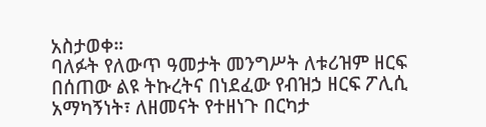አስታወቀ።
ባለፉት የለውጥ ዓመታት መንግሥት ለቱሪዝም ዘርፍ በሰጠው ልዩ ትኩረትና በነደፈው የብዝኃ ዘርፍ ፖሊሲ አማካኝነት፣ ለዘመናት የተዘነጉ በርካታ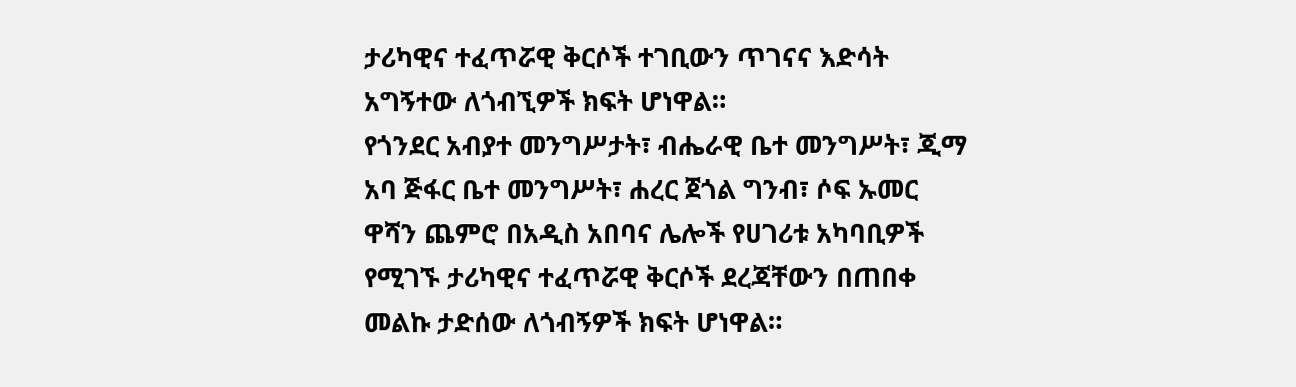ታሪካዊና ተፈጥሯዊ ቅርሶች ተገቢውን ጥገናና እድሳት አግኝተው ለጎብኚዎች ክፍት ሆነዋል።
የጎንደር አብያተ መንግሥታት፣ ብሔራዊ ቤተ መንግሥት፣ ጂማ አባ ጅፋር ቤተ መንግሥት፣ ሐረር ጀጎል ግንብ፣ ሶፍ ኡመር ዋሻን ጨምሮ በአዲስ አበባና ሌሎች የሀገሪቱ አካባቢዎች የሚገኙ ታሪካዊና ተፈጥሯዊ ቅርሶች ደረጃቸውን በጠበቀ መልኩ ታድሰው ለጎብኝዎች ክፍት ሆነዋል።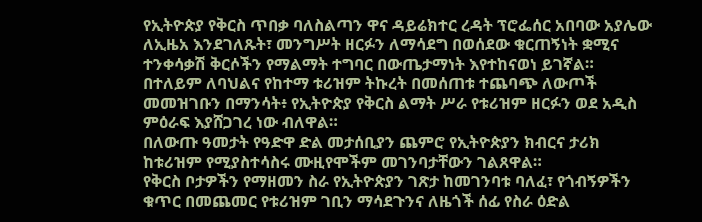የኢትዮጵያ የቅርስ ጥበቃ ባለስልጣን ዋና ዳይሬክተር ረዳት ፕሮፌሰር አበባው አያሌው ለኢዜአ እንደገለጹት፣ መንግሥት ዘርፉን ለማሳደግ በወሰደው ቁርጠኝነት ቋሚና ተንቀሳቃሽ ቅርሶችን የማልማት ተግባር በውጤታማነት እየተከናወነ ይገኛል።
በተለይም ለባህልና የከተማ ቱሪዝም ትኩረት በመሰጠቱ ተጨባጭ ለውጦች መመዝገቡን በማንሳት፥ የኢትዮጵያ የቅርስ ልማት ሥራ የቱሪዝም ዘርፉን ወደ አዲስ ምዕራፍ እያሸጋገረ ነው ብለዋል።
በለውጡ ዓመታት የዓድዋ ድል መታሰቢያን ጨምሮ የኢትዮጵያን ክብርና ታሪክ ከቱሪዝም የሚያስተሳስሩ ሙዚየሞችም መገንባታቸውን ገልጸዋል።
የቅርስ ቦታዎችን የማዘመን ስራ የኢትዮጵያን ገጽታ ከመገንባቱ ባለፈ፣ የጎብኝዎችን ቁጥር በመጨመር የቱሪዝም ገቢን ማሳደጉንና ለዜጎች ሰፊ የስራ ዕድል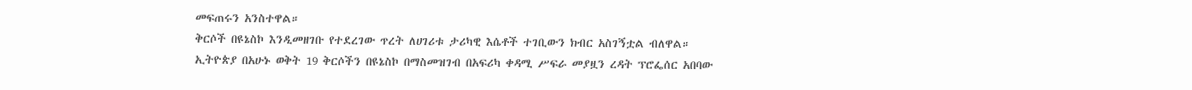መፍጠሩን አንስተዋል።
ቅርሶች በዩኔስኮ እንዲመዘገቡ የተደረገው ጥረት ለሀገሪቱ ታሪካዊ እሴቶች ተገቢውን ክብር አስገኝቷል ብለዋል።
ኢትዮጵያ በአሁኑ ወቅት 19 ቅርሶችን በዩኔስኮ በማስመዝገብ በአፍሪካ ቀዳሚ ሥፍራ መያዟን ረዳት ፕሮፌሰር አበባው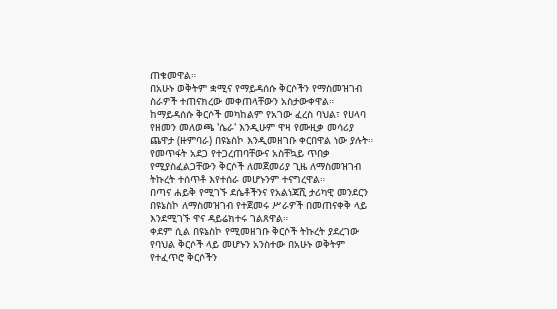ጠቁመዋል።
በአሁኑ ወቅትም ቋሚና የማይዳሰሱ ቅርሶችን የማስመዝገብ ስራዎች ተጠናክረው መቀጠላቸውን አስታውቀዋል።
ከማይዳሰሱ ቅርሶች መካከልም የአገው ፈረስ ባህል፣ የሀላባ የዘመን መለወጫ 'ሴራ' እንዲሁም ዋዛ የሙዚቃ መሳሪያ ጨዋታ (ዙምባራ) በዩኔስኮ እንዲመዘገቡ ቀርበዋል ነው ያሉት።
የመጥፋት አደጋ የተጋረጠባቸውና አስቸኳይ ጥበቃ የሚያስፈልጋቸውን ቅርሶች ለመጀመሪያ ጊዜ ለማስመዝገብ ትኩረት ተሰጥቶ እየተሰራ መሆኑንም ተናግረዋል።
በጣና ሐይቅ የሚገኙ ደሴቶችንና የአልነጃሺ ታሪካዊ መንደርን በዩኔስኮ ለማስመዝገብ የተጀመሩ ሥራዎች በመጠናቀቅ ላይ እንደሚገኙ ዋና ዳይሬክተሩ ገልጸዋል።
ቀደም ሲል በዩኔስኮ የሚመዘገቡ ቅርሶች ትኩረት ያደረገው የባህል ቅርሶች ላይ መሆኑን አንስተው በአሁኑ ወቅትም የተፈጥሮ ቅርሶችን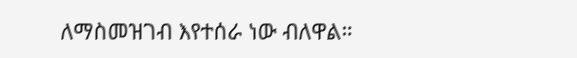ለማስመዝገብ እየተሰራ ነው ብለዋል።